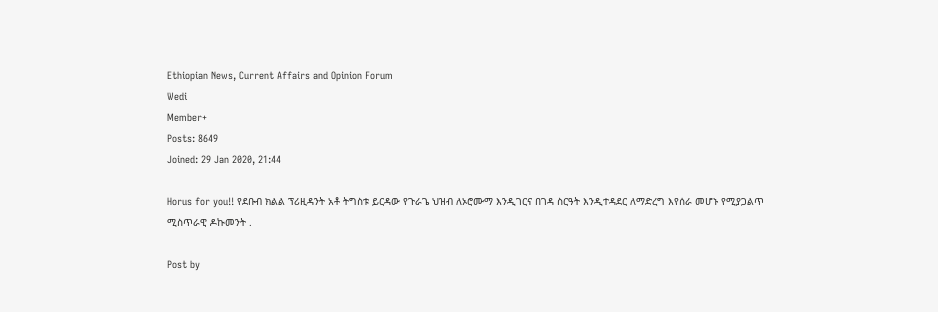Ethiopian News, Current Affairs and Opinion Forum
Wedi
Member+
Posts: 8649
Joined: 29 Jan 2020, 21:44

Horus for you!! የደቡብ ክልል ፕሪዚዳንት አቶ ትግስቱ ይርዳው የጉራጌ ህዝብ ለኦሮሙማ እንዲገርና በገዳ ስርዓት እንዲተዳደር ለማድረግ እየሰራ መሆኑ የሚያጋልጥ ሚስጥራዊ ዶኩመንት .

Post by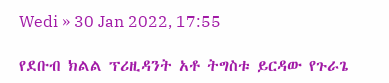Wedi » 30 Jan 2022, 17:55

የደቡብ ክልል ፕሪዚዳንት አቶ ትግስቱ ይርዳው የጉራጌ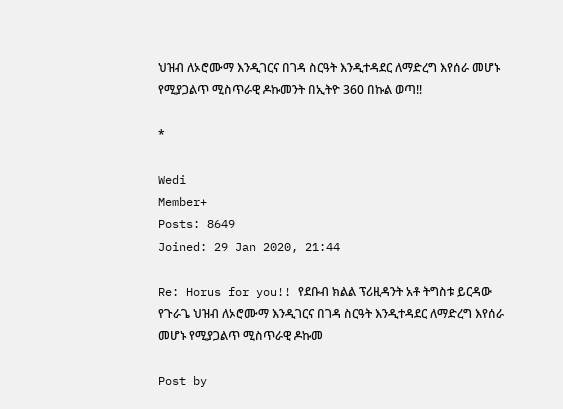ህዝብ ለኦሮሙማ እንዲገርና በገዳ ስርዓት እንዲተዳደር ለማድረግ እየሰራ መሆኑ የሚያጋልጥ ሚስጥራዊ ዶኩመንት በኢትዮ 360 በኩል ወጣ!!

*

Wedi
Member+
Posts: 8649
Joined: 29 Jan 2020, 21:44

Re: Horus for you!! የደቡብ ክልል ፕሪዚዳንት አቶ ትግስቱ ይርዳው የጉራጌ ህዝብ ለኦሮሙማ እንዲገርና በገዳ ስርዓት እንዲተዳደር ለማድረግ እየሰራ መሆኑ የሚያጋልጥ ሚስጥራዊ ዶኩመ

Post by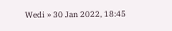Wedi » 30 Jan 2022, 18:45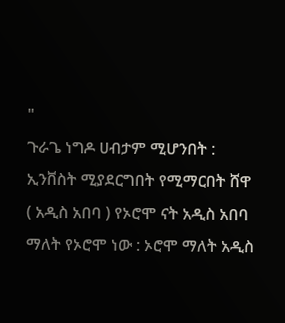"
ጉራጌ ነግዶ ሀብታም ሚሆንበት : ኢንቨስት ሚያደርግበት የሚማርበት ሸዋ ( አዲስ አበባ ) የኦሮሞ ናት አዲስ አበባ ማለት የኦሮሞ ነው : ኦሮሞ ማለት አዲስ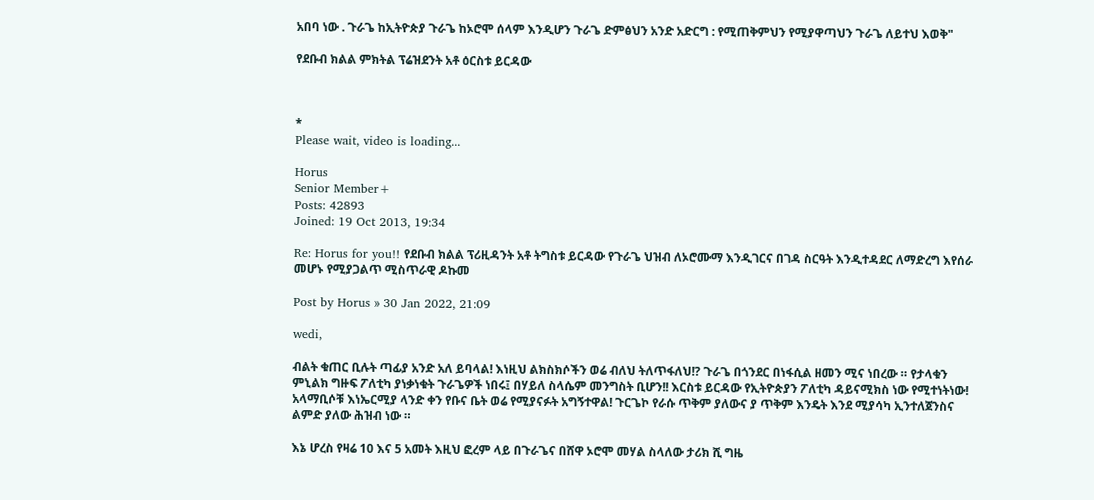አበባ ነው . ጉራጌ ከኢትዮጵያ ጉራጌ ከኦሮሞ ሰላም እንዲሆን ጉራጌ ድምፅህን አንድ አድርግ : የሚጠቅምህን የሚያዋጣህን ጉራጌ ለይተህ እወቅ"

የደቡብ ክልል ምክትል ፕሬዝደንት አቶ ዕርስቱ ይርዳው



*
Please wait, video is loading...

Horus
Senior Member+
Posts: 42893
Joined: 19 Oct 2013, 19:34

Re: Horus for you!! የደቡብ ክልል ፕሪዚዳንት አቶ ትግስቱ ይርዳው የጉራጌ ህዝብ ለኦሮሙማ እንዲገርና በገዳ ስርዓት እንዲተዳደር ለማድረግ እየሰራ መሆኑ የሚያጋልጥ ሚስጥራዊ ዶኩመ

Post by Horus » 30 Jan 2022, 21:09

wedi,

ብልት ቁጠር ቢሉት ጣፊያ አንድ አለ ይባላል! እነዚህ ልክስክሶችን ወሬ ብለህ ትለጥፋለህ!? ጉራጌ በጎንደር በነፋሲል ዘመን ሚና ነበረው ። የታላቁን ምኒልክ ግዙፍ ፖለቲካ ያነቃነቁት ጉራጌዎች ነበሩ፤ በሃይለ ስላሴም መንግስት ቢሆን!! እርስቱ ይርዳው የኢትዮጵያን ፖለቲካ ዳይናሚክስ ነው የሚተነትነው! አላማቢሶቹ እነኤርሚያ ላንድ ቀን የቡና ቤት ወሬ የሚያናፉት አግኝተዋል! ጉርጌኮ የራሱ ጥቅም ያለውና ያ ጥቅም እንዴት እንደ ሚያሳካ ኢንተለጀንስና ልምድ ያለው ሕዝብ ነው ።

እኔ ሆረስ የዛሬ 10 እና 5 አመት እዚህ ፎረም ላይ በጉራጌና በሸዋ ኦሮሞ መሃል ስላለው ታሪክ ሺ ግዜ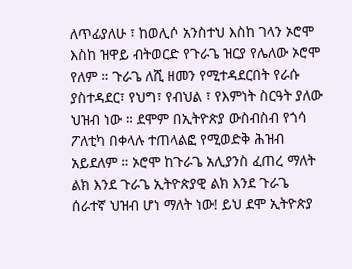ለጥፊያለሁ ፣ ከወሊሶ አንስተህ እስከ ገላን ኦሮሞ እስከ ዝዋይ ብትወርድ የጉራጌ ዝርያ የሌለው ኦሮሞ የለም ። ጉራጌ ለሺ ዘመን የሚተዳደርበት የራሱ ያስተዳደር፣ የህግ፣ የብህል ፣ የእምነት ስርዓት ያለው ህዝብ ነው ። ደሞም በኢትዮጵያ ውስብስብ የጎሳ ፖለቲካ በቀላሉ ተጠላልፎ የሚወድቅ ሕዝብ አይደለም ። ኦሮሞ ከጉራጌ አሊያንስ ፈጠረ ማለት ልክ እንደ ጉራጌ ኢትዮጵያዊ ልክ እንደ ጉራጌ ሰራተኛ ህዝብ ሆነ ማለት ነው! ይህ ደሞ ኢትዮጵያ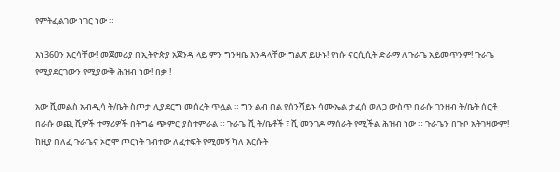የምትፈልገው ነገር ነው ።

እነ360ን እርሳቸው! መጀመሪያ በኢትዮጵያ አጀንዳ ላይ ምን ግንዛቤ እንዳላቸው ግልጽ ይሁኑ! የነሱ ናርሲሲት ድራማ ለጉራጌ አይመጥንም! ጉራጌ የሚያደርገውን የሚያውቅ ሕዝብ ነው! በቃ !

አው ሺመልስ አብዲሳ ት/ቤት ስጦታ ሊያደርግ መሰረት ጥሏል ። ግን ልብ በል የሰንሻይኑ ሳሙኤል ታፈሰ ወለጋ ውስጥ በራሱ ገንዘብ ት/ቤት ሰርቶ በራሱ ወጪ ሺዎች ተማሪዎች በትግሬ ጭምር ያስተምራል ። ጉራጌ ሺ ት/ቤቶች ፣ ሺ መንገዶ ማሰራት የሚችል ሕዝብ ነው ። ጉራጌን በጉቦ አትገዛውም! ከዚያ በለፈ ጉራጌና ኦሮሞ ጦርነት ገብተው ለፈተፍት የሚመኝ ካለ እርሱት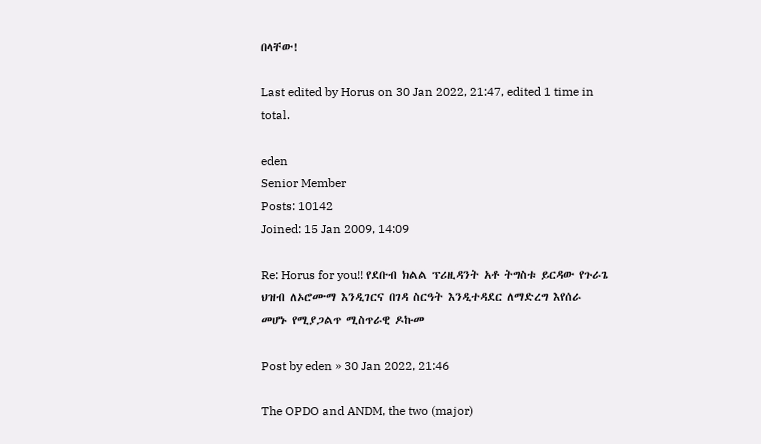በላቸው!

Last edited by Horus on 30 Jan 2022, 21:47, edited 1 time in total.

eden
Senior Member
Posts: 10142
Joined: 15 Jan 2009, 14:09

Re: Horus for you!! የደቡብ ክልል ፕሪዚዳንት አቶ ትግስቱ ይርዳው የጉራጌ ህዝብ ለኦሮሙማ እንዲገርና በገዳ ስርዓት እንዲተዳደር ለማድረግ እየሰራ መሆኑ የሚያጋልጥ ሚስጥራዊ ዶኩመ

Post by eden » 30 Jan 2022, 21:46

The OPDO and ANDM, the two (major)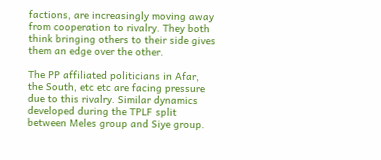factions, are increasingly moving away from cooperation to rivalry. They both think bringing others to their side gives them an edge over the other.

The PP affiliated politicians in Afar, the South, etc etc are facing pressure due to this rivalry. Similar dynamics developed during the TPLF split between Meles group and Siye group.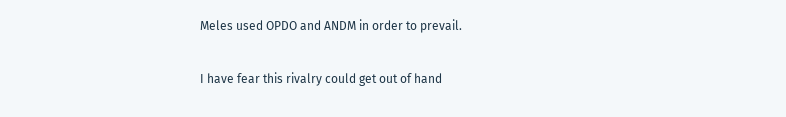Meles used OPDO and ANDM in order to prevail.

I have fear this rivalry could get out of hand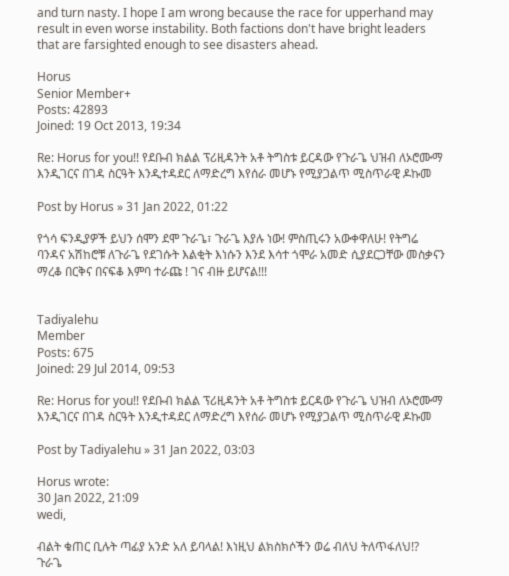and turn nasty. I hope I am wrong because the race for upperhand may result in even worse instability. Both factions don't have bright leaders that are farsighted enough to see disasters ahead.

Horus
Senior Member+
Posts: 42893
Joined: 19 Oct 2013, 19:34

Re: Horus for you!! የደቡብ ክልል ፕሪዚዳንት አቶ ትግስቱ ይርዳው የጉራጌ ህዝብ ለኦሮሙማ እንዲገርና በገዳ ስርዓት እንዲተዳደር ለማድረግ እየሰራ መሆኑ የሚያጋልጥ ሚስጥራዊ ዶኩመ

Post by Horus » 31 Jan 2022, 01:22

የጎሳ ፍንዲያዎች ይህን ሰሞን ደሞ ጉራጌ፣ ጉራጌ እያሉ ነው! ምስጢሩን አውቀዋለሁ! የትግሬ ባንዳና አሽከሮቹ ለጉራጌ የደገሱት እልቂት እነሱን እንደ እሳተ ጎሞራ አመድ ሲያደርጋቸው መስቃናን ማረቆ በርቅና በናፍቆ እምባ ተራጩ ! ገና ብዙ ይሆናል!!!


Tadiyalehu
Member
Posts: 675
Joined: 29 Jul 2014, 09:53

Re: Horus for you!! የደቡብ ክልል ፕሪዚዳንት አቶ ትግስቱ ይርዳው የጉራጌ ህዝብ ለኦሮሙማ እንዲገርና በገዳ ስርዓት እንዲተዳደር ለማድረግ እየሰራ መሆኑ የሚያጋልጥ ሚስጥራዊ ዶኩመ

Post by Tadiyalehu » 31 Jan 2022, 03:03

Horus wrote:
30 Jan 2022, 21:09
wedi,

ብልት ቁጠር ቢሉት ጣፊያ አንድ አለ ይባላል! እነዚህ ልክስክሶችን ወሬ ብለህ ትለጥፋለህ!? ጉራጌ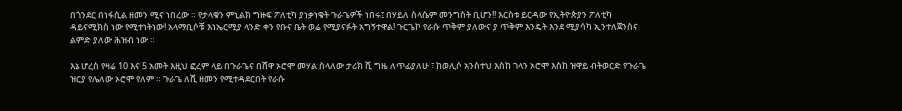በጎንደር በነፋሲል ዘመን ሚና ነበረው ። የታላቁን ምኒልክ ግዙፍ ፖለቲካ ያነቃነቁት ጉራጌዎች ነበሩ፤ በሃይለ ስላሴም መንግስት ቢሆን!! እርስቱ ይርዳው የኢትዮጵያን ፖለቲካ ዳይናሚክስ ነው የሚተነትነው! አላማቢሶቹ እነኤርሚያ ላንድ ቀን የቡና ቤት ወሬ የሚያናፉት አግኝተዋል! ጉርጌኮ የራሱ ጥቅም ያለውና ያ ጥቅም እንዴት እንደ ሚያሳካ ኢንተለጀንስና ልምድ ያለው ሕዝብ ነው ።

እኔ ሆረስ የዛሬ 10 እና 5 አመት እዚህ ፎረም ላይ በጉራጌና በሸዋ ኦሮሞ መሃል ስላለው ታሪክ ሺ ግዜ ለጥፊያለሁ ፣ ከወሊሶ አንስተህ እስከ ገላን ኦሮሞ እስከ ዝዋይ ብትወርድ የጉራጌ ዝርያ የሌለው ኦሮሞ የለም ። ጉራጌ ለሺ ዘመን የሚተዳደርበት የራሱ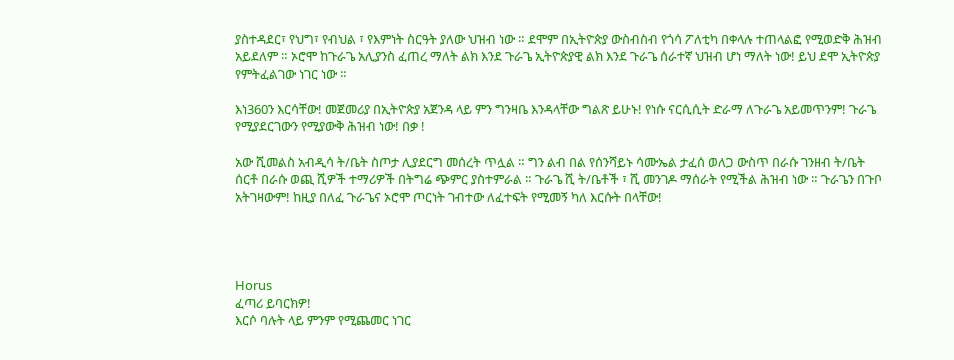ያስተዳደር፣ የህግ፣ የብህል ፣ የእምነት ስርዓት ያለው ህዝብ ነው ። ደሞም በኢትዮጵያ ውስብስብ የጎሳ ፖለቲካ በቀላሉ ተጠላልፎ የሚወድቅ ሕዝብ አይደለም ። ኦሮሞ ከጉራጌ አሊያንስ ፈጠረ ማለት ልክ እንደ ጉራጌ ኢትዮጵያዊ ልክ እንደ ጉራጌ ሰራተኛ ህዝብ ሆነ ማለት ነው! ይህ ደሞ ኢትዮጵያ የምትፈልገው ነገር ነው ።

እነ360ን እርሳቸው! መጀመሪያ በኢትዮጵያ አጀንዳ ላይ ምን ግንዛቤ እንዳላቸው ግልጽ ይሁኑ! የነሱ ናርሲሲት ድራማ ለጉራጌ አይመጥንም! ጉራጌ የሚያደርገውን የሚያውቅ ሕዝብ ነው! በቃ !

አው ሺመልስ አብዲሳ ት/ቤት ስጦታ ሊያደርግ መሰረት ጥሏል ። ግን ልብ በል የሰንሻይኑ ሳሙኤል ታፈሰ ወለጋ ውስጥ በራሱ ገንዘብ ት/ቤት ሰርቶ በራሱ ወጪ ሺዎች ተማሪዎች በትግሬ ጭምር ያስተምራል ። ጉራጌ ሺ ት/ቤቶች ፣ ሺ መንገዶ ማሰራት የሚችል ሕዝብ ነው ። ጉራጌን በጉቦ አትገዛውም! ከዚያ በለፈ ጉራጌና ኦሮሞ ጦርነት ገብተው ለፈተፍት የሚመኝ ካለ እርሱት በላቸው!




Horus
ፈጣሪ ይባርክዎ!
እርሶ ባሉት ላይ ምንም የሚጨመር ነገር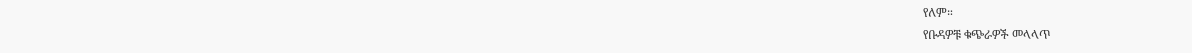የለም።
የቡዳዎቹ ቁጭራዎች መላላጥ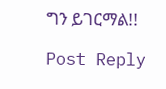ግን ይገርማል!!

Post Reply